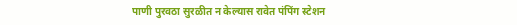पाणी पुरवठा सुरळीत न केल्यास रावेत पंपिंग स्टेशन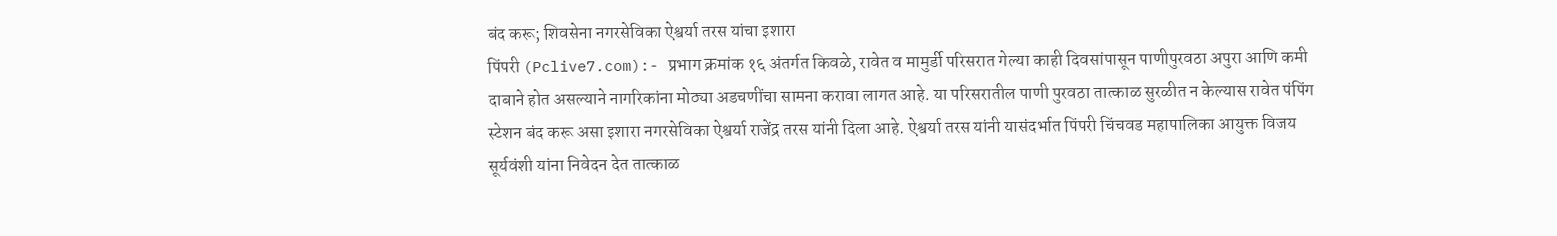बंद करू; शिवसेना नगरसेविका ऐश्वर्या तरस यांचा इशारा
पिंपरी (Pclive7.com):- प्रभाग क्रमांक १६ अंतर्गत किवळे, रावेत व मामुर्डी परिसरात गेल्या काही दिवसांपासून पाणीपुरवठा अपुरा आणि कमी दाबाने होत असल्याने नागरिकांना मोठ्या अडचणींचा सामना करावा लागत आहे. या परिसरातील पाणी पुरवठा तात्काळ सुरळीत न केल्यास रावेत पंपिंग स्टेशन बंद करू असा इशारा नगरसेविका ऐश्वर्या राजेंद्र तरस यांनी दिला आहे. ऐश्वर्या तरस यांनी यासंदर्भात पिंपरी चिंचवड महापालिका आयुक्त विजय सूर्यवंशी यांना निवेदन देत तात्काळ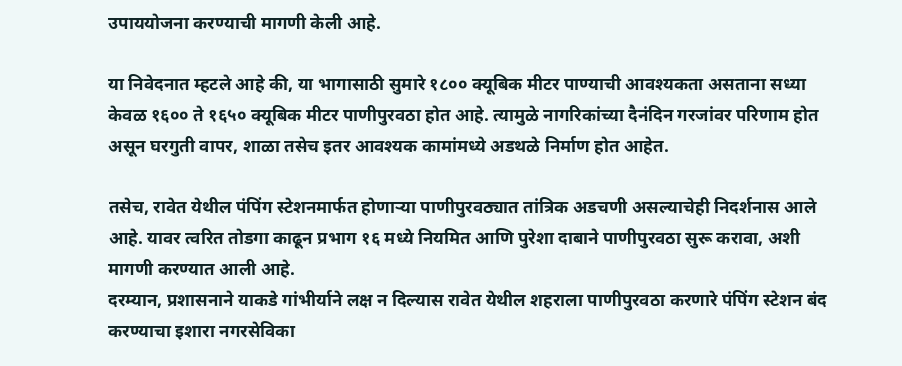उपाययोजना करण्याची मागणी केली आहे.

या निवेदनात म्हटले आहे की, या भागासाठी सुमारे १८०० क्यूबिक मीटर पाण्याची आवश्यकता असताना सध्या केवळ १६०० ते १६५० क्यूबिक मीटर पाणीपुरवठा होत आहे. त्यामुळे नागरिकांच्या दैनंदिन गरजांवर परिणाम होत असून घरगुती वापर, शाळा तसेच इतर आवश्यक कामांमध्ये अडथळे निर्माण होत आहेत.

तसेच, रावेत येथील पंपिंग स्टेशनमार्फत होणाऱ्या पाणीपुरवठ्यात तांत्रिक अडचणी असल्याचेही निदर्शनास आले आहे. यावर त्वरित तोडगा काढून प्रभाग १६ मध्ये नियमित आणि पुरेशा दाबाने पाणीपुरवठा सुरू करावा, अशी मागणी करण्यात आली आहे.
दरम्यान, प्रशासनाने याकडे गांभीर्याने लक्ष न दिल्यास रावेत येथील शहराला पाणीपुरवठा करणारे पंपिंग स्टेशन बंद करण्याचा इशारा नगरसेविका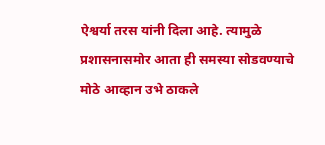ऐश्वर्या तरस यांनी दिला आहे. त्यामुळे प्रशासनासमोर आता ही समस्या सोडवण्याचे मोठे आव्हान उभे ठाकले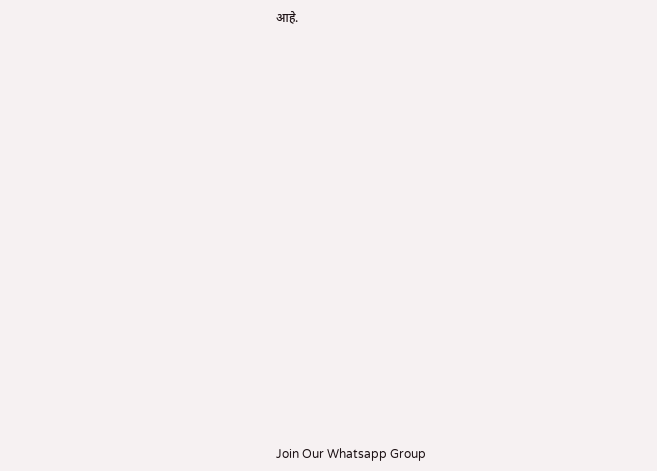आहे.



















Join Our Whatsapp Group